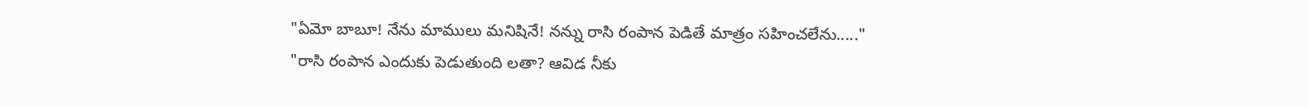"ఏమో బాబూ! నేను మాములు మనిషినే! నన్ను రాసి రంపాన పెడితే మాత్రం సహించలేను....."
"రాసి రంపాన ఎందుకు పెడుతుంది లతా? ఆవిడ నీకు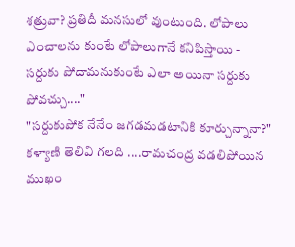శత్రువా? ప్రతిదీ మనసులో వుంటుంది. లోపాలు ఎంచాలను కుంటే లోపాలుగానే కనిపిస్తాయి - సర్దుకు పోదామనుకుంటే ఎలా అయినా సర్దుకు పోవచ్చు...."
"సర్దుకుపోక నేనేం జగడమడటానికి కూర్చున్నానా?" కళ్యాణి తెలివి గలది ....రామచంద్ర వడలిపోయిన ముఖం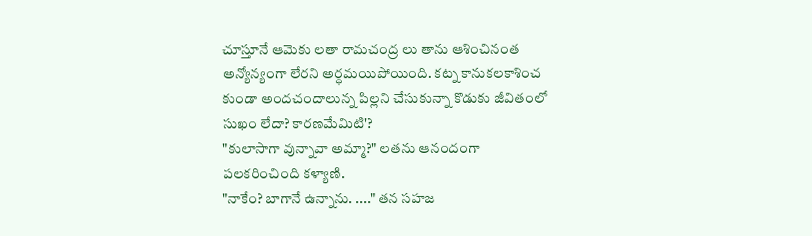చూస్తూనే ఆమెకు లతా రామచంద్ర లు తాను ఆశించినంత అన్యోన్యంగా లేరని అర్ధమయిపోయింది. కట్న కానుకలకాశించ కుండా అందచందాలున్న పిల్లని చేసుకున్నా కొడుకు జీవితంలో సుఖం లేదా? కారణమేమిటి'?
"కులాసాగా వున్నావా అమ్మా?" లతను ఆనందంగా పలకరించింది కళ్యాణి.
"నాకేం? బాగానే ఉన్నాను. ...." తన సహజ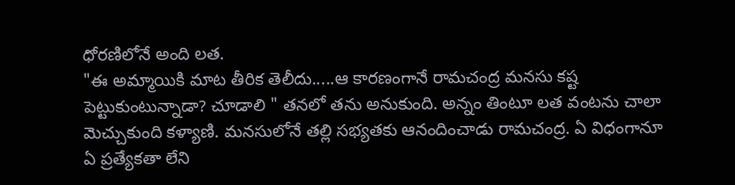ధోరణిలోనే అంది లత.
"ఈ అమ్మాయికి మాట తీరిక తెలీదు.....ఆ కారణంగానే రామచంద్ర మనసు కష్ట పెట్టుకుంటున్నాడా? చూడాలి " తనలో తను అనుకుంది. అన్నం తింటూ లత వంటను చాలా మెచ్చుకుంది కళ్యాణి. మనసులోనే తల్లి సభ్యతకు ఆనందించాడు రామచంద్ర. ఏ విధంగానూ ఏ ప్రత్యేకతా లేని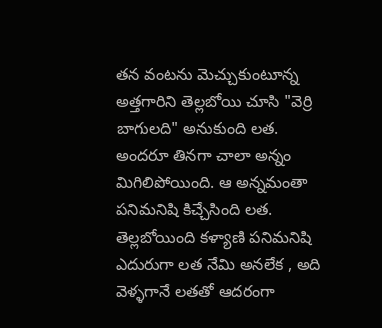తన వంటను మెచ్చుకుంటూన్న అత్తగారిని తెల్లబోయి చూసి "వెర్రి బాగులది" అనుకుంది లత.
అందరూ తినగా చాలా అన్నం మిగిలిపోయింది. ఆ అన్నమంతా పనిమనిషి కిచ్చేసింది లత. తెల్లబోయింది కళ్యాణి పనిమనిషి ఎదురుగా లత నేమి అనలేక , అది వెళ్ళగానే లతతో ఆదరంగా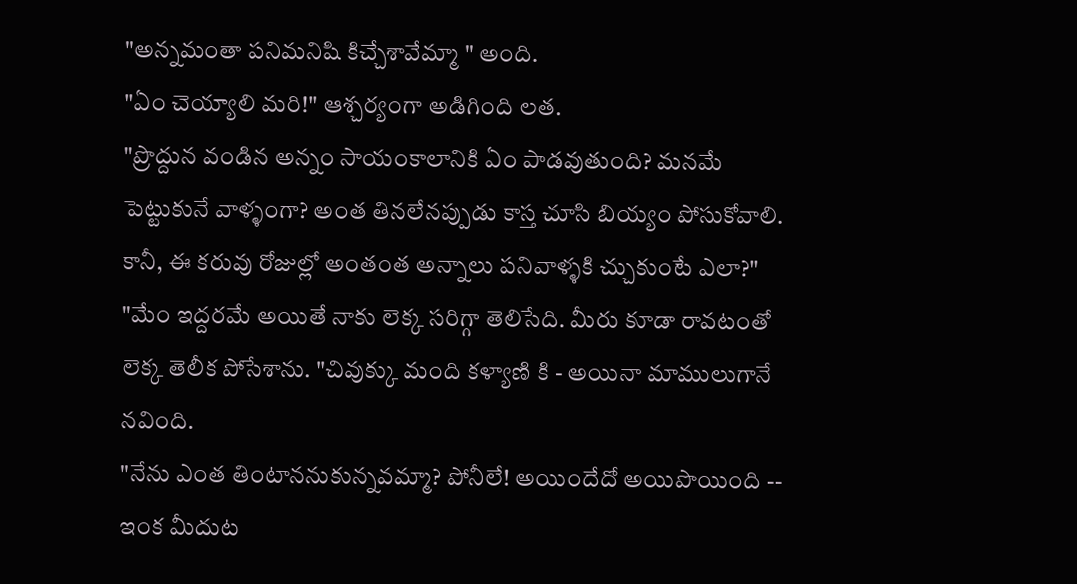"అన్నమంతా పనిమనిషి కిచ్చేశావేమ్మా " అంది.
"ఏం చెయ్యాలి మరి!" ఆశ్చర్యంగా అడిగింది లత.
"ప్రొద్దున వండిన అన్నం సాయంకాలానికి ఏం పాడవుతుంది? మనమే పెట్టుకునే వాళ్ళంగా? అంత తినలేనప్పుడు కాస్త చూసి బియ్యం పోసుకోవాలి. కానీ, ఈ కరువు రోజుల్లో అంతంత అన్నాలు పనివాళ్ళకి చ్చుకుంటే ఎలా?"
"మేం ఇద్దరమే అయితే నాకు లెక్క సరిగ్గా తెలిసేది. మీరు కూడా రావటంతో లెక్క తెలీక పోసేశాను. "చివుక్కు మంది కళ్యాణి కి - అయినా మాములుగానే నవింది.
"నేను ఎంత తింటాననుకున్నవమ్మా? పోనీలే! అయిందేదో అయిపొయింది -- ఇంక మీదుట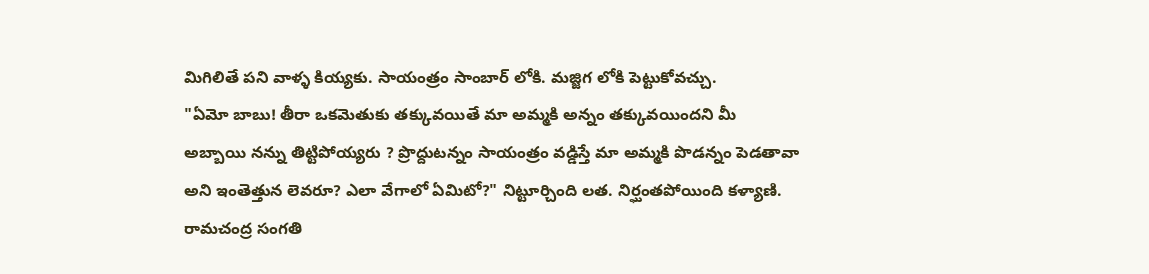మిగిలితే పని వాళ్ళ కియ్యకు. సాయంత్రం సాంబార్ లోకి. మజ్జిగ లోకి పెట్టుకోవచ్చు.
"ఏమో బాబు! తీరా ఒకమెతుకు తక్కువయితే మా అమ్మకి అన్నం తక్కువయిందని మీ అబ్బాయి నన్ను తిట్టిపోయ్యరు ? ప్రొద్దుటన్నం సాయంత్రం వడ్డిస్తే మా అమ్మకి పొడన్నం పెడతావా అని ఇంతెత్తున లెవరూ? ఎలా వేగాలో ఏమిటో?" నిట్టూర్చింది లత. నిర్ఘంతపోయింది కళ్యాణి.
రామచంద్ర సంగతి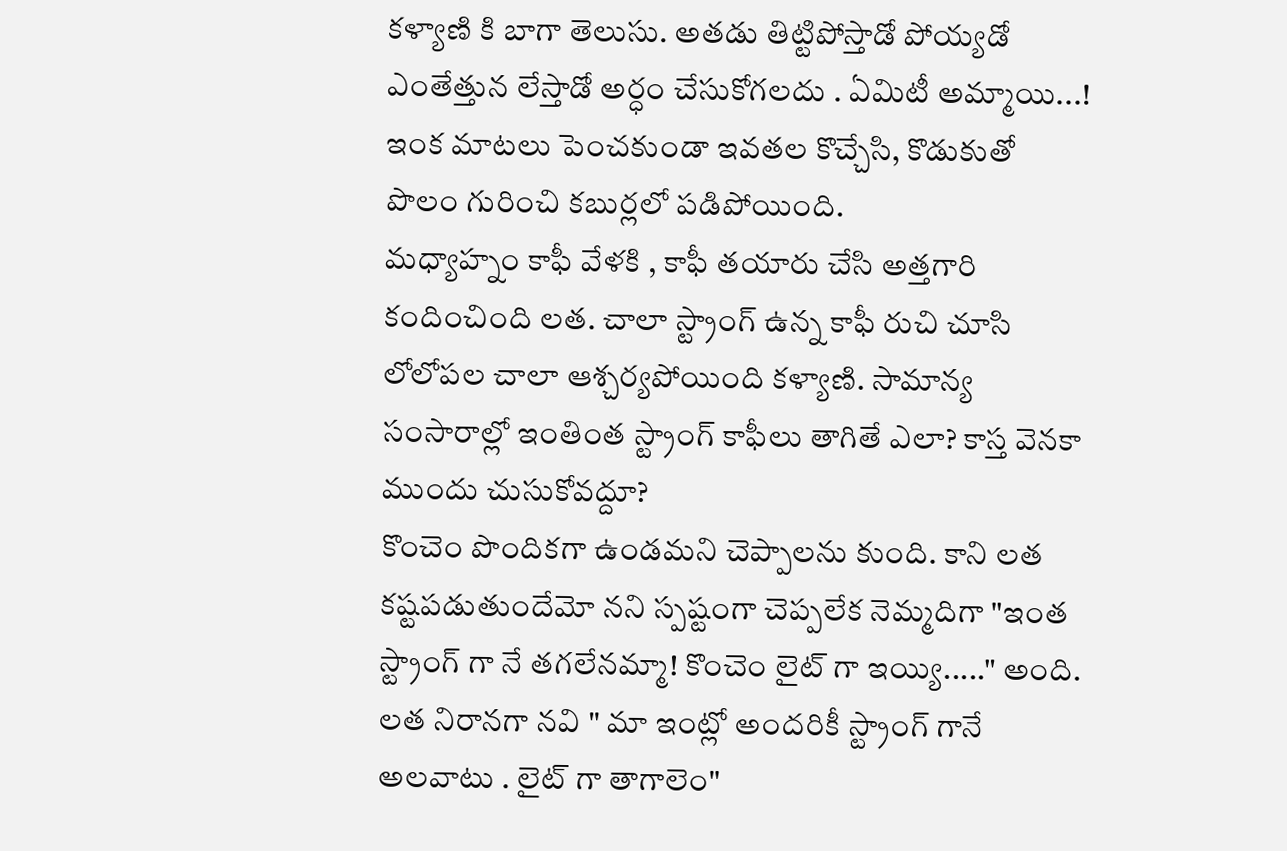కళ్యాణి కి బాగా తెలుసు. అతడు తిట్టిపోస్తాడో పోయ్యడో ఎంతేత్తున లేస్తాడో అర్ధం చేసుకోగలదు . ఏమిటీ అమ్మాయి...! ఇంక మాటలు పెంచకుండా ఇవతల కొచ్చేసి, కొడుకుతో పొలం గురించి కబుర్లలో పడిపోయింది.
మధ్యాహ్నం కాఫీ వేళకి , కాఫీ తయారు చేసి అత్తగారి కందించింది లత. చాలా స్ట్రాంగ్ ఉన్న కాఫీ రుచి చూసి లోలోపల చాలా ఆశ్చర్యపోయింది కళ్యాణి. సామాన్య సంసారాల్లో ఇంతింత స్ట్రాంగ్ కాఫీలు తాగితే ఎలా? కాస్త వెనకా ముందు చుసుకోవద్దూ?
కొంచెం పొందికగా ఉండమని చెప్పాలను కుంది. కాని లత కష్టపడుతుందేమో నని స్పష్టంగా చెప్పలేక నెమ్మదిగా "ఇంత స్ట్రాంగ్ గా నే తగలేనమ్మా! కొంచెం లైట్ గా ఇయ్యి....." అంది. లత నిరానగా నవి " మా ఇంట్లో అందరికీ స్ట్రాంగ్ గానే అలవాటు . లైట్ గా తాగాలెం"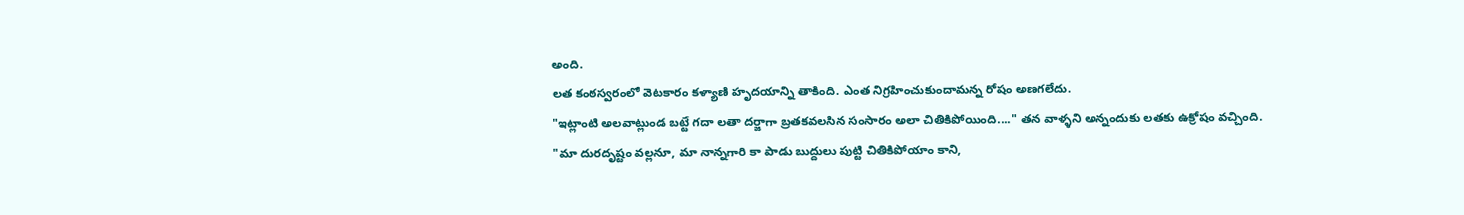అంది.
లత కంఠస్వరంలో వెటకారం కళ్యాణి హృదయాన్ని తాకింది. ఎంత నిగ్రహించుకుందామన్న రోషం అణగలేదు.
"ఇట్లాంటి అలవాట్లుండ బట్టే గదా లతా దర్జాగా బ్రతకవలసిన సంసారం అలా చితికిపోయింది...." తన వాళ్ళని అన్నందుకు లతకు ఉక్రోషం వచ్చింది.
"మా దురదృష్టం వల్లనూ, మా నాన్నగారి కా పాడు బుద్దులు పుట్టి చితికిపోయాం కాని,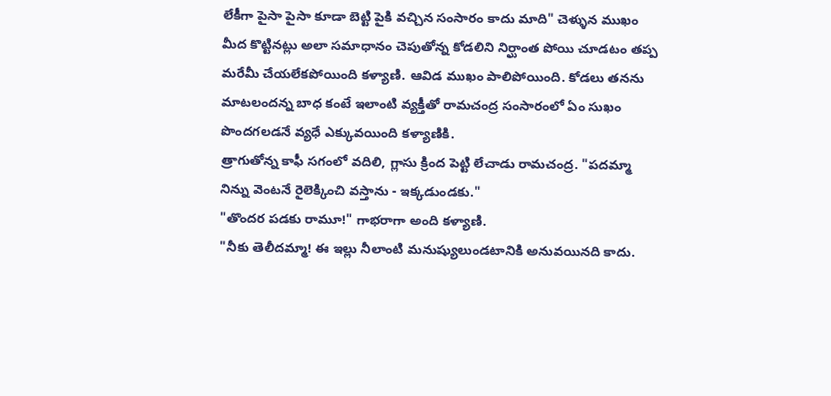లేకీగా పైసా పైసా కూడా బెట్టి పైకి వచ్చిన సంసారం కాదు మాది" చెళ్ళున ముఖం మీద కొట్టినట్లు అలా సమాధానం చెపుతోన్న కోడలిని నిర్ఘాంత పోయి చూడటం తప్ప మరేమీ చేయలేకపోయింది కళ్యాణి. ఆవిడ ముఖం పాలిపోయింది. కోడలు తనను మాటలందన్న బాధ కంటే ఇలాంటి వ్యక్తీతో రామచంద్ర సంసారంలో ఏం సుఖం పొందగలడనే వ్యధే ఎక్కువయింది కళ్యాణికి.
త్రాగుతోన్న కాఫీ సగంలో వదిలి, గ్లాసు క్రింద పెట్టి లేచాడు రామచంద్ర. "పదమ్మా నిన్ను వెంటనే రైలెక్కించి వస్తాను - ఇక్కడుండకు."
"తొందర పడకు రామూ!" గాభరాగా అంది కళ్యాణి.
"నీకు తెలీదమ్మా! ఈ ఇల్లు నీలాంటి మనుష్యులుండటానికి అనువయినది కాదు.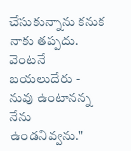చేసుకున్నాను కనుక నాకు తప్పదు. వెంటనే బయలుదేరు - నువు ఉంటానన్న నేను ఉండనివ్వను."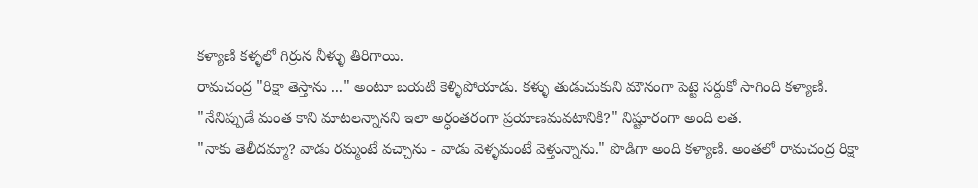కళ్యాణి కళ్ళలో గిర్రున నీళ్ళు తిరిగాయి.
రామచంద్ర "రిక్షా తెస్తాను ..." అంటూ బయటి కెళ్ళిపోయాడు. కళ్ళు తుడుచుకుని మౌనంగా పెట్టె సర్దుకో సాగింది కళ్యాణి.
"నేనిప్పుడే మంత కాని మాటలన్నానని ఇలా అర్ధంతరంగా ప్రయాణమవటానికి?" నిష్టూరంగా అంది లత.
"నాకు తెలీదమ్మా? వాడు రమ్మంటే వచ్చాను - వాడు వెళ్ళమంటే వెళ్తున్నాను." పొడిగా అంది కళ్యాణి. అంతలో రామచంద్ర రిక్షా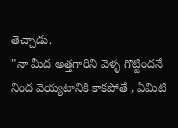తెచ్చాడు.
"నా మీద అత్తగారిని వెళ్ళ గొట్టిందనే నింద వెయ్యటానికి కాకపోతే , ఏమిటి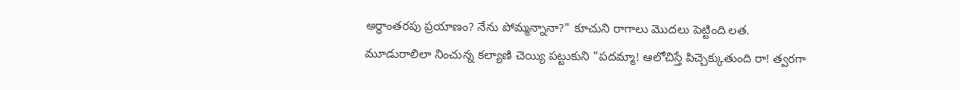అర్ధాంతరపు ప్రయాణం? నేను పోమ్మన్నానా?" కూచుని రాగాలు మొదలు పెట్టింది లత.
మూడురాలిలా నించున్న కల్యాణి చెయ్యి పట్టుకుని "పదమ్మా! ఆలోచిస్తే పిచ్చెక్కుతుంది రా! త్వరగా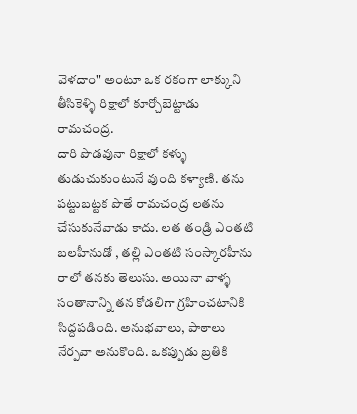వెళదాం" అంటూ ఒక రకంగా లాక్కుని తీసికెళ్ళి రిక్షాలో కూర్చోబెట్టాడు రామచంద్ర.
దారి పొడవునా రిక్షాలో కళ్ళు తుడుచుకుంటునే వుంది కళ్యాణి. తను పట్టుబట్టక పొతే రామచంద్ర లతను చేసుకునేవాడు కాదు. లత తండ్రి ఎంతటి బలహీనుడో , తల్లి ఎంతటి సంస్కారహీను రాలో తనకు తెలుసు. అయినా వాళ్ళ సంతానాన్ని తన కోడలిగా గ్రహించటానికి సిద్దపడింది. అనుభవాలు, పాఠాలు నేర్పవా అనుకొంది. ఒకప్పుడు బ్రతికి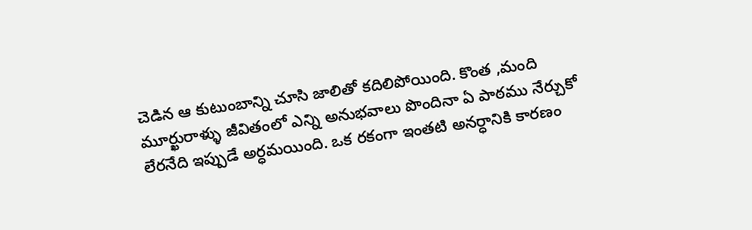చెడిన ఆ కుటుంబాన్ని చూసి జాలితో కదిలిపోయింది. కొంత ,మంది మూర్ఖురాళ్ళు జీవితంలో ఎన్ని అనుభవాలు పొందినా ఏ పాఠము నేర్చుకో లేరనేది ఇప్పుడే అర్ధమయింది. ఒక రకంగా ఇంతటి అనర్ధానికి కారణం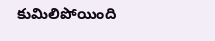కుమిలిపోయింది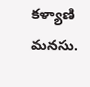కళ్యాణి మనసు.